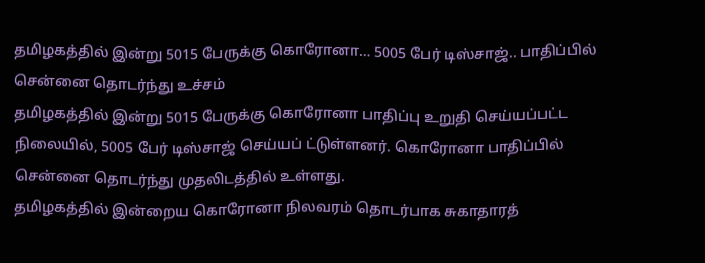தமிழகத்தில் இன்று 5015 பேருக்கு கொரோனா… 5005 பேர் டிஸ்சாஜ்.. பாதிப்பில் சென்னை தொடர்ந்து உச்சம்
தமிழகத்தில் இன்று 5015 பேருக்கு கொரோனா பாதிப்பு உறுதி செய்யப்பட்ட நிலையில், 5005 பேர் டிஸ்சாஜ் செய்யப் ட்டுள்ளனர். கொரோனா பாதிப்பில் சென்னை தொடர்ந்து முதலிடத்தில் உள்ளது.
தமிழகத்தில் இன்றைய கொரோனா நிலவரம் தொடர்பாக சுகாதாரத்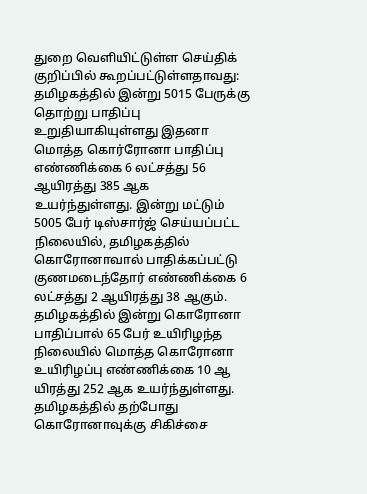துறை வெளியிட்டுள்ள செய்திக் குறிப்பில் கூறப்பட்டுள்ளதாவது: தமிழகத்தில் இன்று 5015 பேருக்கு தொற்று பாதிப்பு உறுதியாகியுள்ளது இதனா மொத்த கொர்ரோனா பாதிப்பு எண்ணிக்கை 6 லட்சத்து 56 ஆயிரத்து 385 ஆக உயர்ந்துள்ளது. இன்று மட்டும் 5005 பேர் டிஸ்சார்ஜ் செய்யப்பட்ட நிலையில், தமிழகத்தில் கொரோனாவால் பாதிக்கப்பட்டு குணமடைந்தோர் எண்ணிக்கை 6 லட்சத்து 2 ஆயிரத்து 38 ஆகும்.
தமிழகத்தில் இன்று கொரோனா பாதிப்பால் 65 பேர் உயிரிழந்த நிலையில் மொத்த கொரோனா உயிரிழப்பு எண்ணிக்கை 10 ஆ யிரத்து 252 ஆக உயர்ந்துள்ளது. தமிழகத்தில் தற்போது கொரோனாவுக்கு சிகிச்சை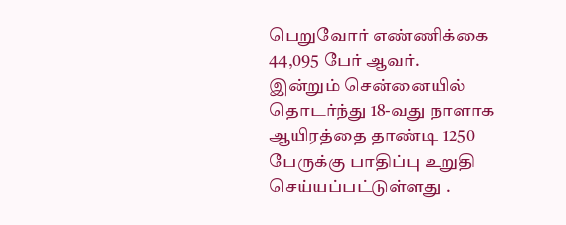பெறுவோர் எண்ணிக்கை 44,095 பேர் ஆவர்.
இன்றும் சென்னையில் தொடர்ந்து 18-வது நாளாக ஆயிரத்தை தாண்டி 1250 பேருக்கு பாதிப்பு உறுதி செய்யப்பட்டுள்ளது .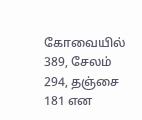கோவையில் 389, சேலம் 294, தஞ்சை 181 என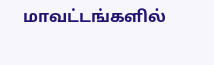மாவட்டங்களில்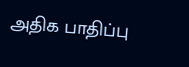அதிக பாதிப்பு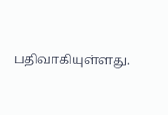பதிவாகியுள்ளது.